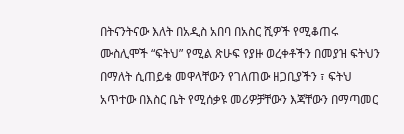በትናንትናው እለት በአዲስ አበባ በአስር ሺዎች የሚቆጠሩ ሙስሊሞች “ፍትህ” የሚል ጽሁፍ የያዙ ወረቀቶችን በመያዝ ፍትህን በማለት ሲጠይቁ መዋላቸውን የገለጠው ዘጋቢያችን ፣ ፍትህ አጥተው በእስር ቤት የሚሰቃዩ መሪዎቻቸውን እጃቸውን በማጣመር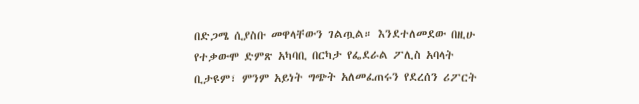በድጋሜ ሲያስቡ መዋላቸውን ገልጧል። እንደተለመደው በዚሁ የተቃውሞ ድምጽ አካባቢ በርካታ የፌደራል ፖሊስ አባላት ቢታዩም፣ ምንም አይነት ግጭት አለመፈጠሩን የደረሰን ሪፖርት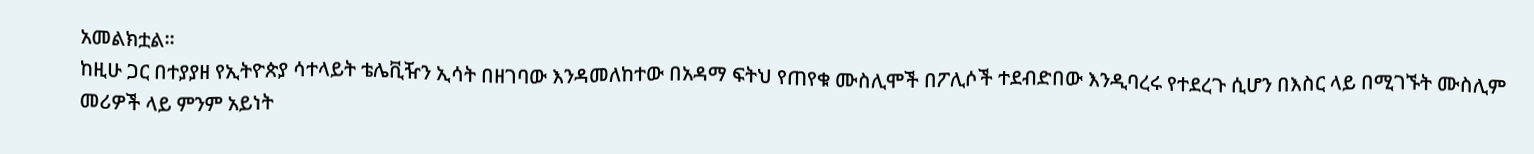አመልክቷል።
ከዚሁ ጋር በተያያዘ የኢትዮጵያ ሳተላይት ቴሌቪዥን ኢሳት በዘገባው እንዳመለከተው በአዳማ ፍትህ የጠየቁ ሙስሊሞች በፖሊሶች ተደብድበው እንዲባረሩ የተደረጉ ሲሆን በእስር ላይ በሚገኙት ሙስሊም መሪዎች ላይ ምንም አይነት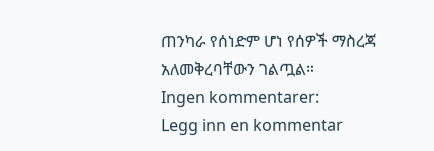ጠንካራ የሰነድም ሆነ የሰዎች ማስረጃ አለመቅረባቸውን ገልጧል።
Ingen kommentarer:
Legg inn en kommentar